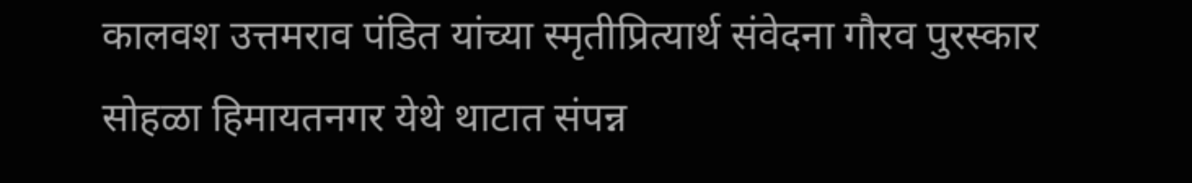कालवश उत्तमराव पंडित यांच्या स्मृतीप्रित्यार्थ संवेदना गौरव पुरस्कार सोहळा हिमायतनगर येथे थाटात संपन्न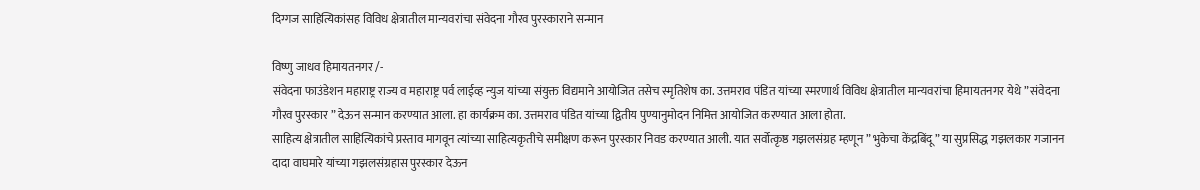दिग्गज साहित्यिकांसह विविध क्षेत्रातील मान्यवरांचा संवेदना गौरव पुरस्काराने सन्मान

विष्णु जाधव हिमायतनगर /-
संवेदना फाउंडेशन महाराष्ट्र राज्य व महाराष्ट्र पर्व लाईव्ह न्युज यांच्या संयुक्त विद्यमाने आयोजित तसेच स्मृतिशेष का. उत्तमराव पंडित यांच्या स्मरणार्थ विविध क्षेत्रातील मान्यवरांचा हिमायतनगर येथे ” संवेदना गौरव पुरस्कार ” देऊन सन्मान करण्यात आला. हा कार्यक्रम का. उत्तमराव पंडित यांच्या द्वितीय पुण्यानुमोदन निमित्त आयोजित करण्यात आला होता.
साहित्य क्षेत्रातील साहित्यिकांचे प्रस्ताव मागवून त्यांच्या साहित्यकृतीचे समीक्षण करून पुरस्कार निवड करण्यात आली. यात सर्वोत्कृष्ठ गझलसंग्रह म्हणून ” भुकेचा केंद्रबिंदू ” या सुप्रसिद्ध गझलकार गजानन दादा वाघमारे यांच्या गझलसंग्रहास पुरस्कार देऊन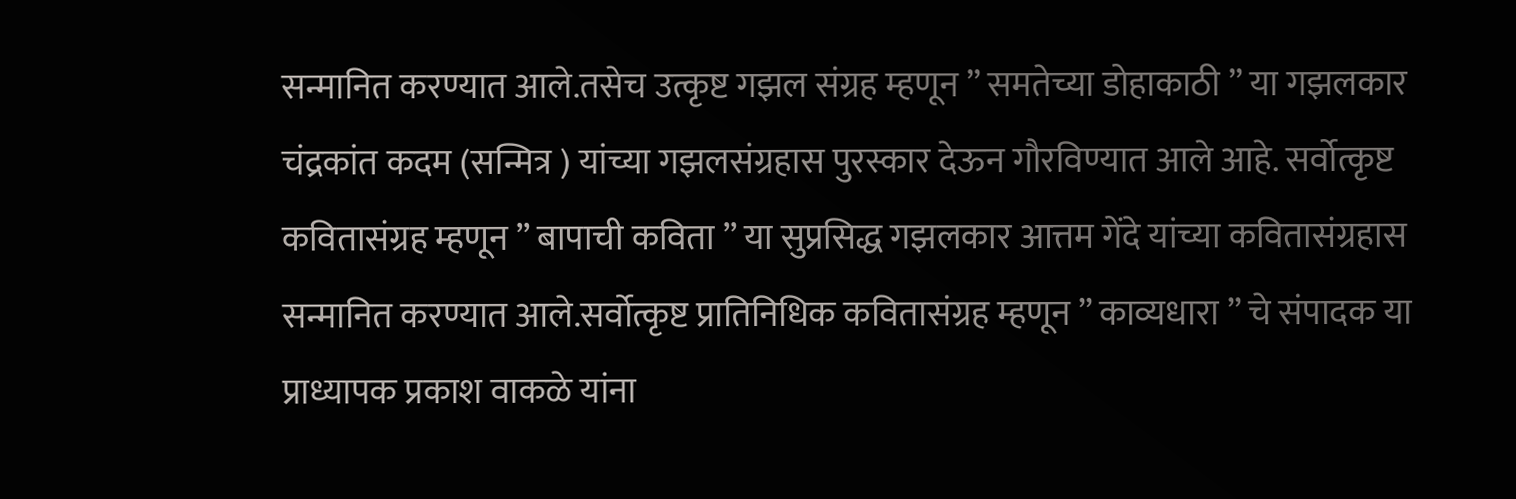सन्मानित करण्यात आले.तसेच उत्कृष्ट गझल संग्रह म्हणून ” समतेच्या डोहाकाठी ” या गझलकार चंद्रकांत कदम (सन्मित्र ) यांच्या गझलसंग्रहास पुरस्कार देऊन गौरविण्यात आले आहे. सर्वोत्कृष्ट कवितासंग्रह म्हणून ” बापाची कविता ” या सुप्रसिद्ध गझलकार आत्तम गेंदे यांच्या कवितासंग्रहास सन्मानित करण्यात आले.सर्वोत्कृष्ट प्रातिनिधिक कवितासंग्रह म्हणून ” काव्यधारा ” चे संपादक या प्राध्यापक प्रकाश वाकळे यांना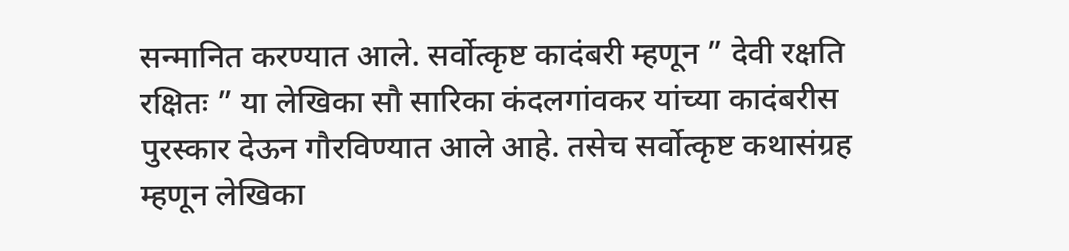सन्मानित करण्यात आले. सर्वोत्कृष्ट कादंबरी म्हणून ” देवी रक्षति रक्षितः ” या लेखिका सौ सारिका कंदलगांवकर यांच्या कादंबरीस पुरस्कार देऊन गौरविण्यात आले आहे. तसेच सर्वोत्कृष्ट कथासंग्रह म्हणून लेखिका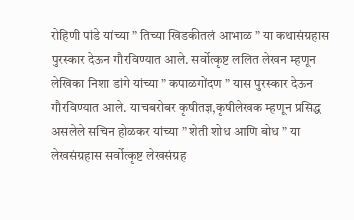रोहिणी पांडे यांच्या ” तिच्या खिडकीतलं आभाळ ” या कथासंग्रहास पुरस्कार देऊन गौरविण्यात आले. सर्वोत्कृष्ट ललित लेखन म्हणून लेखिका निशा डांगे यांच्या ” कपाळगोंदण ” यास पुरस्कार देऊन गौरविण्यात आले. याचबरोबर कृषीतज्ञ,कृषीलेखक म्हणून प्रसिद्ध असलेले सचिन होळकर यांच्या ” शेती शोध आणि बोध ” या लेखसंग्रहास सर्वोत्कृष्ट लेखसंग्रह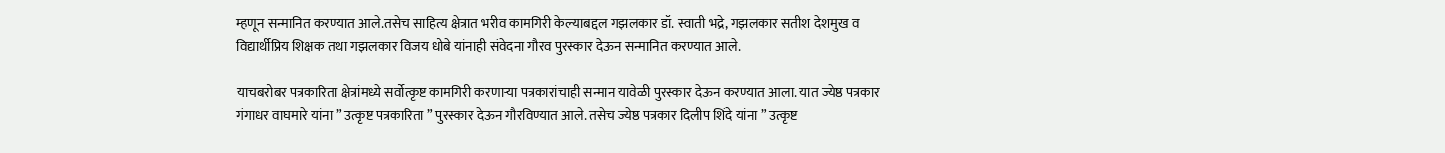म्हणून सन्मानित करण्यात आले.तसेच साहित्य क्षेत्रात भरीव कामगिरी केल्याबद्दल गझलकार डॉ. स्वाती भद्रे, गझलकार सतीश देशमुख व विद्यार्थीप्रिय शिक्षक तथा गझलकार विजय धोबे यांनाही संवेदना गौरव पुरस्कार देऊन सन्मानित करण्यात आले.

याचबरोबर पत्रकारिता क्षेत्रांमध्ये सर्वोत्कृष्ट कामगिरी करणाऱ्या पत्रकारांचाही सन्मान यावेळी पुरस्कार देऊन करण्यात आला. यात ज्येष्ठ पत्रकार गंगाधर वाघमारे यांना ” उत्कृष्ट पत्रकारिता ” पुरस्कार देऊन गौरविण्यात आले. तसेच ज्येष्ठ पत्रकार दिलीप शिंदे यांना ” उत्कृष्ट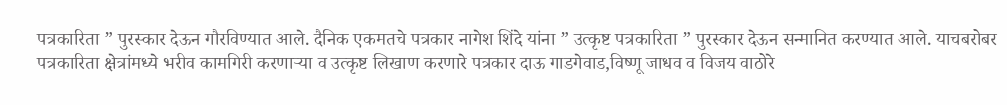पत्रकारिता ” पुरस्कार देऊन गौरविण्यात आले. दैनिक एकमतचे पत्रकार नागेश शिंदे यांना ” उत्कृष्ट पत्रकारिता ” पुरस्कार देऊन सन्मानित करण्यात आले. याचबरोबर पत्रकारिता क्षेत्रांमध्ये भरीव कामगिरी करणाऱ्या व उत्कृष्ट लिखाण करणारे पत्रकार दाऊ गाडगेवाड,विष्णू जाधव व विजय वाठोरे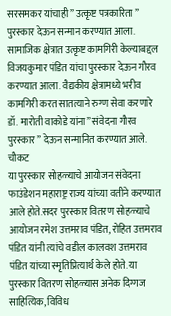सरसमकर यांचाही ” उत्कृष्ट पत्रकारिता ” पुरस्कार देऊन सन्मान करण्यात आला. सामाजिक क्षेत्रात उत्कृष्ट कामगिरी केल्याबद्दल विजयकुमार पंडित यांचा पुरस्कार देऊन गौरव करण्यात आला. वैद्यकीय क्षेत्रामध्ये भरीव कामगिरी करत सातत्याने रुग्ण सेवा करणारे डॉ. मारोती वाकोडे यांना” संवेदना गौरव पुरस्कार ” देऊन सन्मानित करण्यात आले.
चौकट
या पुरस्कार सोहळ्याचे आयोजन संवेदना फाउंडेशन महाराष्ट्र राज्य यांच्या वतीने करण्यात आले होते.सदर पुरस्कार वितरण सोहळ्याचे आयोजन रमेश उत्तमराव पंडित, रोहित उत्तमराव पंडित यांनी त्यांचे वडील कालवश उत्तमराव पंडित यांच्या स्मृतिप्रित्यार्थ केले होते. या पुरस्कार वितरण सोहळ्यास अनेक दिग्गज साहित्यिक, विविध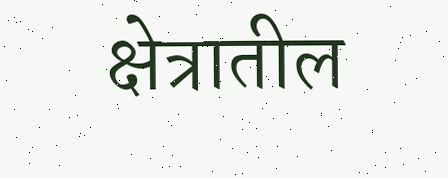क्षेत्रातील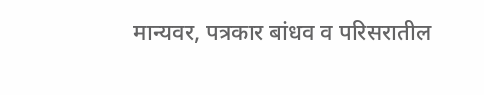मान्यवर, पत्रकार बांधव व परिसरातील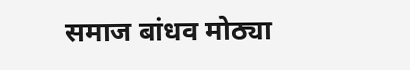समाज बांधव मोठ्या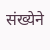संख्येने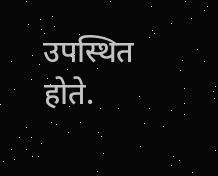उपस्थित होते.